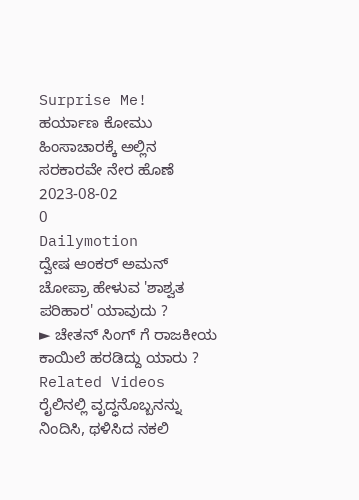Surprise Me!
ಹರ್ಯಾಣ ಕೋಮು ಹಿಂಸಾಚಾರಕ್ಕೆ ಅಲ್ಲಿನ ಸರಕಾರವೇ ನೇರ ಹೊಣೆ
2023-08-02
0
Dailymotion
ದ್ವೇಷ ಆಂಕರ್ ಅಮನ್ ಚೋಪ್ರಾ ಹೇಳುವ 'ಶಾಶ್ವತ ಪರಿಹಾರ' ಯಾವುದು ?
► ಚೇತನ್ ಸಿಂಗ್ ಗೆ ರಾಜಕೀಯ ಕಾಯಿಲೆ ಹರಡಿದ್ದು ಯಾರು ?
Related Videos
ರೈಲಿನಲ್ಲಿ ವೃದ್ಧನೊಬ್ಬನನ್ನು ನಿಂದಿಸಿ, ಥಳಿಸಿದ ನಕಲಿ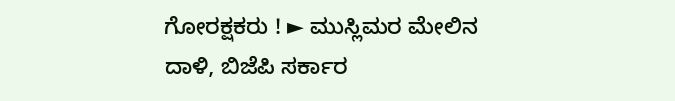ಗೋರಕ್ಷಕರು ! ► ಮುಸ್ಲಿಮರ ಮೇಲಿನ ದಾಳಿ, ಬಿಜೆಪಿ ಸರ್ಕಾರ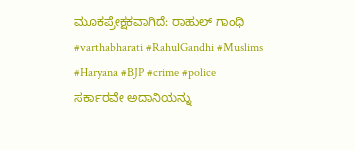ಮೂಕಪ್ರೇಕ್ಷಕವಾಗಿದೆ: ರಾಹುಲ್ ಗಾಂಧಿ #varthabharati #RahulGandhi #Muslims #Haryana #BJP #crime #police
ಸರ್ಕಾರವೇ ಅದಾನಿಯನ್ನು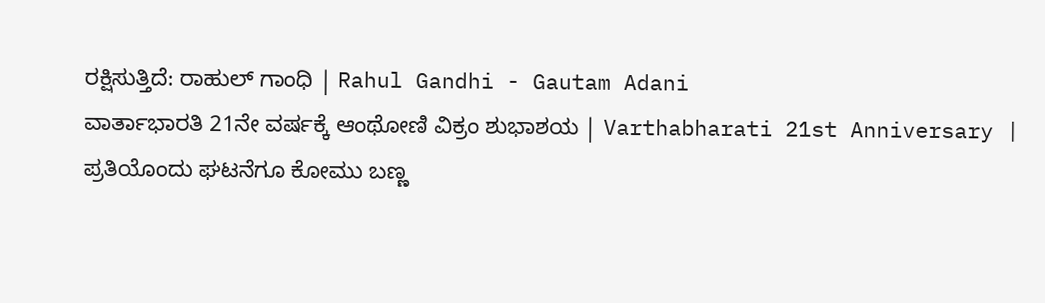ರಕ್ಷಿಸುತ್ತಿದೆ: ರಾಹುಲ್ ಗಾಂಧಿ | Rahul Gandhi - Gautam Adani
ವಾರ್ತಾಭಾರತಿ 21ನೇ ವರ್ಷಕ್ಕೆ ಆಂಥೋಣಿ ವಿಕ್ರಂ ಶುಭಾಶಯ | Varthabharati 21st Anniversary |
ಪ್ರತಿಯೊಂದು ಘಟನೆಗೂ ಕೋಮು ಬಣ್ಣ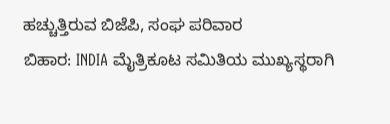ಹಚ್ಚುತ್ತಿರುವ ಬಿಜೆಪಿ, ಸಂಘ ಪರಿವಾರ
ಬಿಹಾರ: INDIA ಮೈತ್ರಿಕೂಟ ಸಮಿತಿಯ ಮುಖ್ಯಸ್ಥರಾಗಿ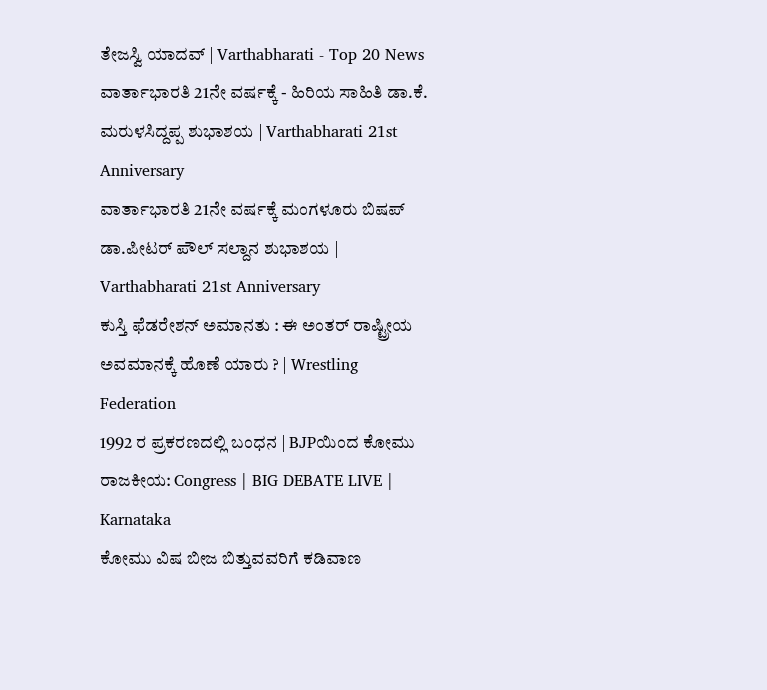ತೇಜಸ್ವಿ ಯಾದವ್ | Varthabharati - Top 20 News
ವಾರ್ತಾಭಾರತಿ 21ನೇ ವರ್ಷಕ್ಕೆ - ಹಿರಿಯ ಸಾಹಿತಿ ಡಾ.ಕೆ. ಮರುಳಸಿದ್ದಪ್ಪ ಶುಭಾಶಯ | Varthabharati 21st Anniversary
ವಾರ್ತಾಭಾರತಿ 21ನೇ ವರ್ಷಕ್ಕೆ ಮಂಗಳೂರು ಬಿಷಪ್ ಡಾ.ಪೀಟರ್ ಪೌಲ್ ಸಲ್ದಾನ ಶುಭಾಶಯ | Varthabharati 21st Anniversary
ಕುಸ್ತಿ ಫೆಡರೇಶನ್ ಅಮಾನತು : ಈ ಅಂತರ್ ರಾಷ್ಟ್ರೀಯ ಅವಮಾನಕ್ಕೆ ಹೊಣೆ ಯಾರು ? | Wrestling Federation
1992 ರ ಪ್ರಕರಣದಲ್ಲಿ ಬಂಧನ | BJPಯಿಂದ ಕೋಮು ರಾಜಕೀಯ: Congress | BIG DEBATE LIVE | Karnataka
ಕೋಮು ವಿಷ ಬೀಜ ಬಿತ್ತುವವರಿಗೆ ಕಡಿವಾಣ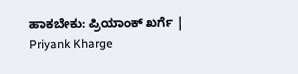ಹಾಕಬೇಕು: ಪ್ರಿಯಾಂಕ್ ಖರ್ಗೆ | Priyank Kharge